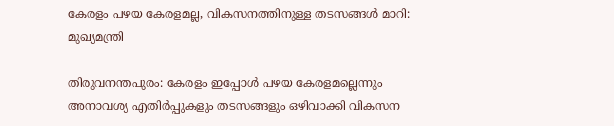കേരളം പഴയ കേരളമല്ല, വികസനത്തിനുള്ള തടസങ്ങള്‍ മാറി: മുഖ്യമന്ത്രി

തിരുവനന്തപുരം: കേരളം ഇപ്പോള്‍ പഴയ കേരളമല്ലെന്നും അനാവശ്യ എതിര്‍പ്പുകളും തടസങ്ങളും ഒഴിവാക്കി വികസന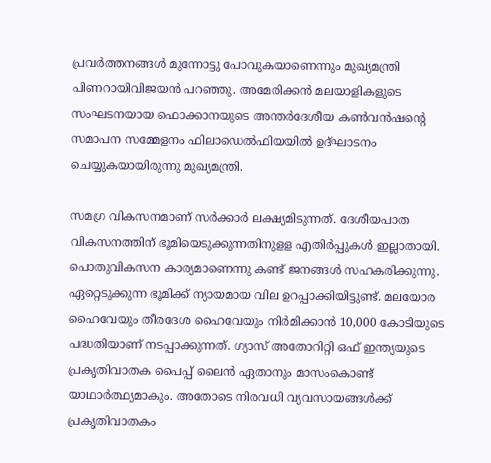പ്രവര്‍ത്തനങ്ങള്‍ മുന്നോട്ടു പോവുകയാണെന്നും മുഖ്യമന്ത്രി പിണറായിവിജയന്‍ പറഞ്ഞു. അമേരിക്കന്‍ മലയാളികളുടെ സംഘടനയായ ഫൊക്കാനയുടെ അന്തര്‍ദേശീയ കണ്‍വന്‍ഷന്റെ സമാപന സമ്മേളനം ഫിലാഡെല്‍ഫിയയില്‍ ഉദ്ഘാടനം ചെയ്യുകയായിരുന്നു മുഖ്യമന്ത്രി.

സമഗ്ര വികസനമാണ് സര്‍ക്കാര്‍ ലക്ഷ്യമിടുന്നത്. ദേശീയപാത വികസനത്തിന് ഭൂമിയെടുക്കുന്നതിനുളള എതിര്‍പ്പുകള്‍ ഇല്ലാതായി. പൊതുവികസന കാര്യമാണെന്നു കണ്ട് ജനങ്ങള്‍ സഹകരിക്കുന്നു. ഏറ്റെടുക്കുന്ന ഭൂമിക്ക് ന്യായമായ വില ഉറപ്പാക്കിയിട്ടുണ്ട്. മലയോര ഹൈവേയും തീരദേശ ഹൈവേയും നിര്‍മിക്കാന്‍ 10,000 കോടിയുടെ പദ്ധതിയാണ് നടപ്പാക്കുന്നത്. ഗ്യാസ് അതോറിറ്റി ഒഫ് ഇന്ത്യയുടെ പ്രകൃതിവാതക പൈപ്പ് ലൈന്‍ ഏതാനും മാസംകൊണ്ട് യാഥാര്‍ത്ഥ്യമാകും. അതോടെ നിരവധി വ്യവസായങ്ങള്‍ക്ക് പ്രകൃതിവാതകം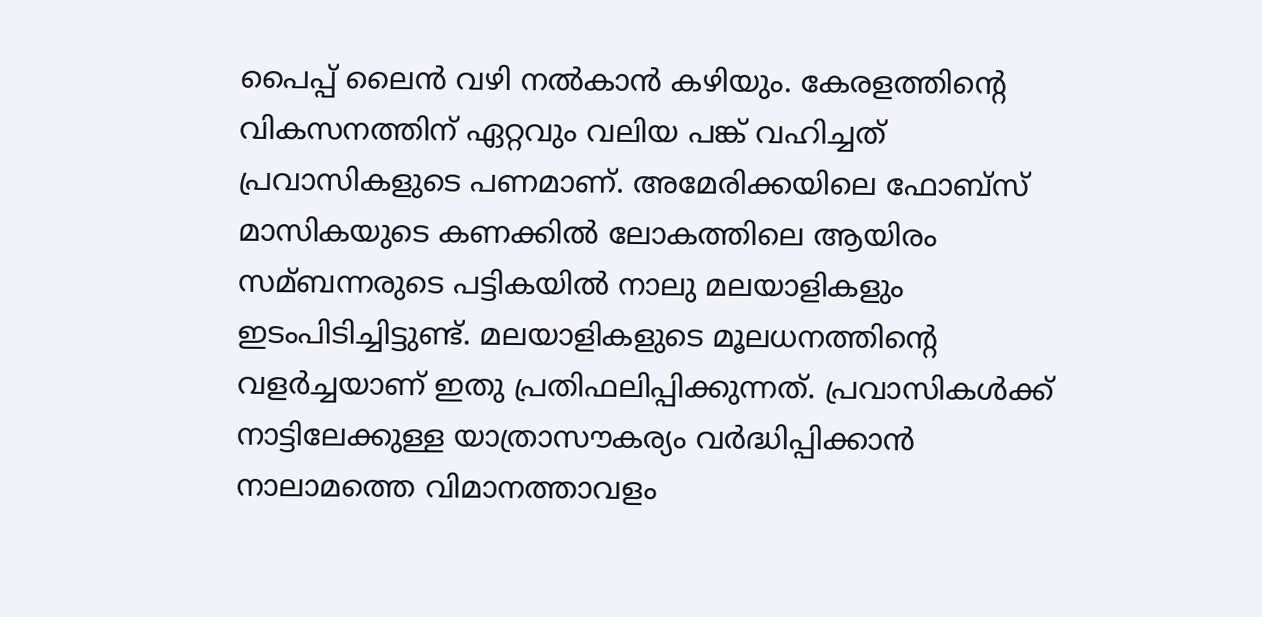പൈപ്പ് ലൈന്‍ വഴി നല്‍കാന്‍ കഴിയും. കേരളത്തിന്റെ വികസനത്തിന് ഏറ്റവും വലിയ പങ്ക് വഹിച്ചത് പ്രവാസികളുടെ പണമാണ്. അമേരിക്കയിലെ ഫോബ്സ് മാസികയുടെ കണക്കില്‍ ലോകത്തിലെ ആയിരം സമ്ബന്നരുടെ പട്ടികയില്‍ നാലു മലയാളികളും ഇടംപിടിച്ചിട്ടുണ്ട്. മലയാളികളുടെ മൂലധനത്തിന്റെ വളര്‍ച്ചയാണ് ഇതു പ്രതിഫലിപ്പിക്കുന്നത്. പ്രവാസികള്‍ക്ക് നാട്ടിലേക്കുള്ള യാത്രാസൗകര്യം വര്‍ദ്ധിപ്പിക്കാന്‍ നാലാമത്തെ വിമാനത്താവളം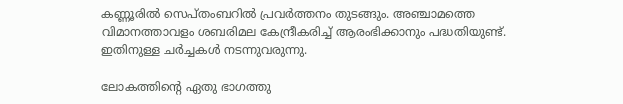കണ്ണൂരില്‍ സെപ്തംബറില്‍ പ്രവര്‍ത്തനം തുടങ്ങും. അഞ്ചാമത്തെ വിമാനത്താവളം ശബരിമല കേന്ദ്രീകരിച്ച്‌ ആരംഭിക്കാനും പദ്ധതിയുണ്ട്. ഇതിനുള്ള ചര്‍ച്ചകള്‍ നടന്നുവരുന്നു.

ലോകത്തിന്റെ ഏതു ഭാഗത്തു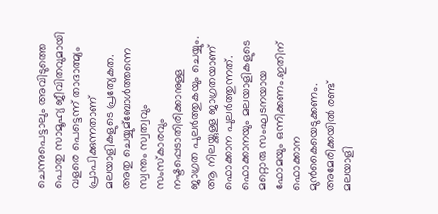ചെന്നുപെട്ടാലും അവിടുത്തെ പൊതു സാമൂഹ്യ ജീവിതവുമായി വളരെ പെട്ടെന്ന് താദാത്മ്യം പ്രാപിക്കുന്നതാണ് മലയാളികളുടെ പ്രത്യേകത. അതു ചെയ്യുമ്ബോള്‍ത്തന്നെ സ്വന്തം സ്വത്വവും സംസ്‌കാരവും നഷ്ടപ്പെടാതിരിക്കാനുള്ള ജാഗ്രത പുലര്‍ത്തുകയും ചെയ്യും. ആ നിലയ്ക്കുള്ള ജാഗ്രതയാണ് ഫൊക്കാന പുലര്‍ത്തുന്നത്. ഫൊക്കാനയും മലയാളികളുടെ മറ്റൊരു സംഘടനയായ ഫോമയും ഒന്നിക്കണം.ഇതിന് ഫൊക്കാന മുന്‍കൈയെടുക്കണം. അമേരിക്കയില്‍ രണ്ട് മലയാളി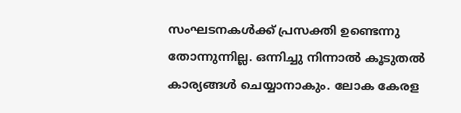സംഘടനകള്‍ക്ക് പ്രസക്തി ഉണ്ടെന്നു തോന്നുന്നില്ല. ഒന്നിച്ചു നിന്നാല്‍ കൂടുതല്‍ കാര്യങ്ങള്‍ ചെയ്യാനാകും. ലോക കേരള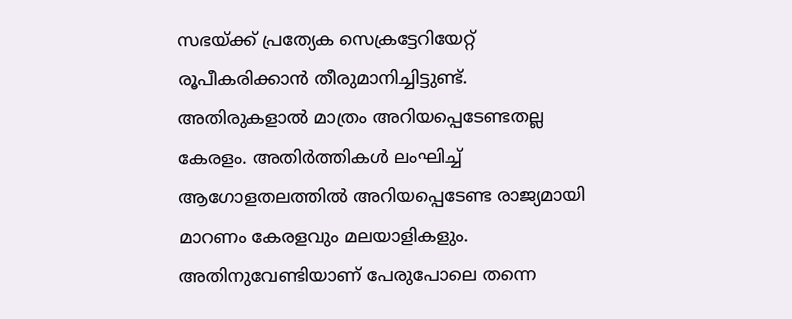സഭയ്ക്ക് പ്രത്യേക സെക്രട്ടേറിയേറ്റ് രൂപീകരിക്കാന്‍ തീരുമാനിച്ചിട്ടുണ്ട്. അതിരുകളാല്‍ മാത്രം അറിയപ്പെടേണ്ടതല്ല കേരളം. അതിര്‍ത്തികള്‍ ലംഘിച്ച്‌ ആഗോളതലത്തില്‍ അറിയപ്പെടേണ്ട രാജ്യമായി മാറണം കേരളവും മലയാളികളും. അതിനുവേണ്ടിയാണ് പേരുപോലെ തന്നെ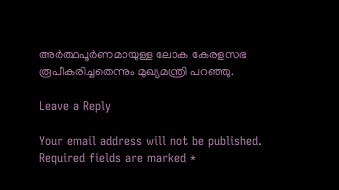അര്‍ത്ഥപൂര്‍ണമായുള്ള ലോക കേരളസഭ രൂപീകരിച്ചതെന്നും മുഖ്യമന്ത്രി പറഞ്ഞു.

Leave a Reply

Your email address will not be published. Required fields are marked *